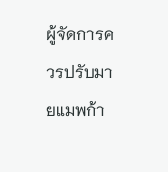ผู้จัดการควรปรับมายแมพก้า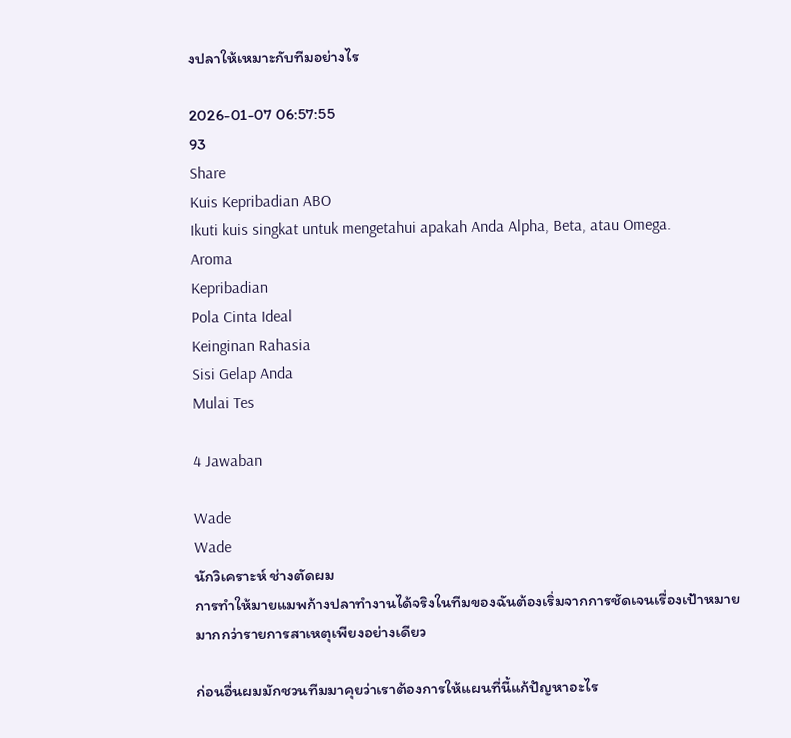งปลาให้เหมาะกับทีมอย่างไร

2026-01-07 06:57:55
93
Share
Kuis Kepribadian ABO
Ikuti kuis singkat untuk mengetahui apakah Anda Alpha, Beta, atau Omega.
Aroma
Kepribadian
Pola Cinta Ideal
Keinginan Rahasia
Sisi Gelap Anda
Mulai Tes

4 Jawaban

Wade
Wade
นักวิเคราะห์ ช่างตัดผม
การทำให้มายแมพก้างปลาทำงานได้จริงในทีมของฉันต้องเริ่มจากการชัดเจนเรื่องเป้าหมายมากกว่ารายการสาเหตุเพียงอย่างเดียว

ก่อนอื่นผมมักชวนทีมมาคุยว่าเราต้องการให้แผนที่นี้แก้ปัญหาอะไร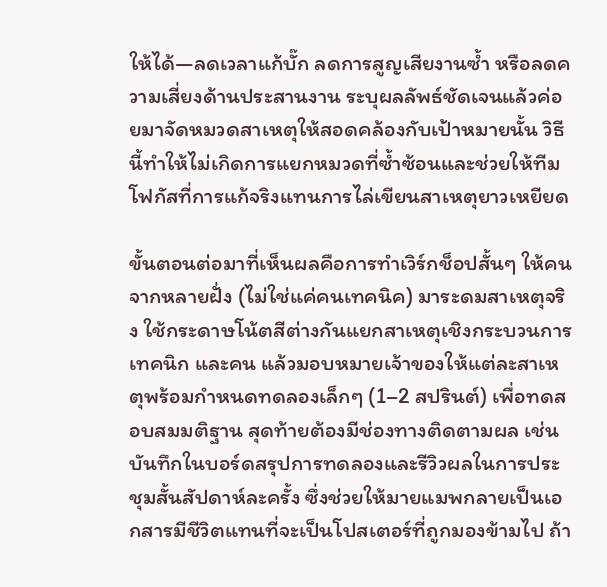ให้ได้—ลดเวลาแก้บั๊ก ลดการสูญเสียงานซ้ำ หรือลดความเสี่ยงด้านประสานงาน ระบุผลลัพธ์ชัดเจนแล้วค่อยมาจัดหมวดสาเหตุให้สอดคล้องกับเป้าหมายนั้น วิธีนี้ทำให้ไม่เกิดการแยกหมวดที่ซ้ำซ้อนและช่วยให้ทีมโฟกัสที่การแก้จริงแทนการไล่เขียนสาเหตุยาวเหยียด

ขั้นตอนต่อมาที่เห็นผลคือการทำเวิร์กช็อปสั้นๆ ให้คนจากหลายฝั่ง (ไม่ใช่แค่คนเทคนิค) มาระดมสาเหตุจริง ใช้กระดาษโน้ตสีต่างกันแยกสาเหตุเชิงกระบวนการ เทคนิก และคน แล้วมอบหมายเจ้าของให้แต่ละสาเหตุพร้อมกำหนดทดลองเล็กๆ (1–2 สปรินต์) เพื่อทดสอบสมมติฐาน สุดท้ายต้องมีช่องทางติดตามผล เช่นบันทึกในบอร์ดสรุปการทดลองและรีวิวผลในการประชุมสั้นสัปดาห์ละครั้ง ซึ่งช่วยให้มายแมพกลายเป็นเอกสารมีชีวิตแทนที่จะเป็นโปสเตอร์ที่ถูกมองข้ามไป ถ้า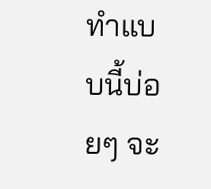ทำแบบนี้บ่อยๆ จะ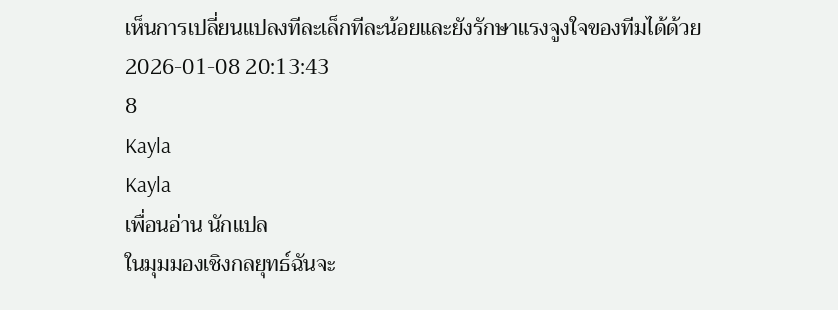เห็นการเปลี่ยนแปลงทีละเล็กทีละน้อยและยังรักษาแรงจูงใจของทีมได้ด้วย
2026-01-08 20:13:43
8
Kayla
Kayla
เพื่อนอ่าน นักแปล
ในมุมมองเชิงกลยุทธ์ฉันจะ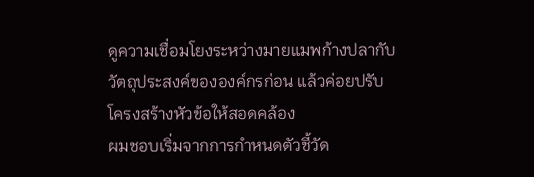ดูความเชื่อมโยงระหว่างมายแมพก้างปลากับวัตถุประสงค์ขององค์กรก่อน แล้วค่อยปรับโครงสร้างหัวข้อให้สอดคล้อง
ผมชอบเริ่มจากการกำหนดตัวชี้วัด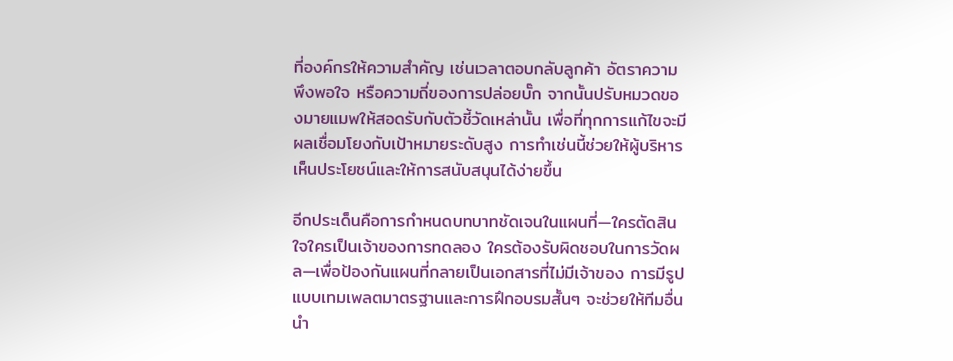ที่องค์กรให้ความสำคัญ เช่นเวลาตอบกลับลูกค้า อัตราความพึงพอใจ หรือความถี่ของการปล่อยบั๊ก จากนั้นปรับหมวดของมายแมพให้สอดรับกับตัวชี้วัดเหล่านั้น เพื่อที่ทุกการแก้ไขจะมีผลเชื่อมโยงกับเป้าหมายระดับสูง การทำเช่นนี้ช่วยให้ผู้บริหารเห็นประโยชน์และให้การสนับสนุนได้ง่ายขึ้น

อีกประเด็นคือการกำหนดบทบาทชัดเจนในแผนที่—ใครตัดสินใจใครเป็นเจ้าของการทดลอง ใครต้องรับผิดชอบในการวัดผล—เพื่อป้องกันแผนที่กลายเป็นเอกสารที่ไม่มีเจ้าของ การมีรูปแบบเทมเพลตมาตรฐานและการฝึกอบรมสั้นๆ จะช่วยให้ทีมอื่นนำ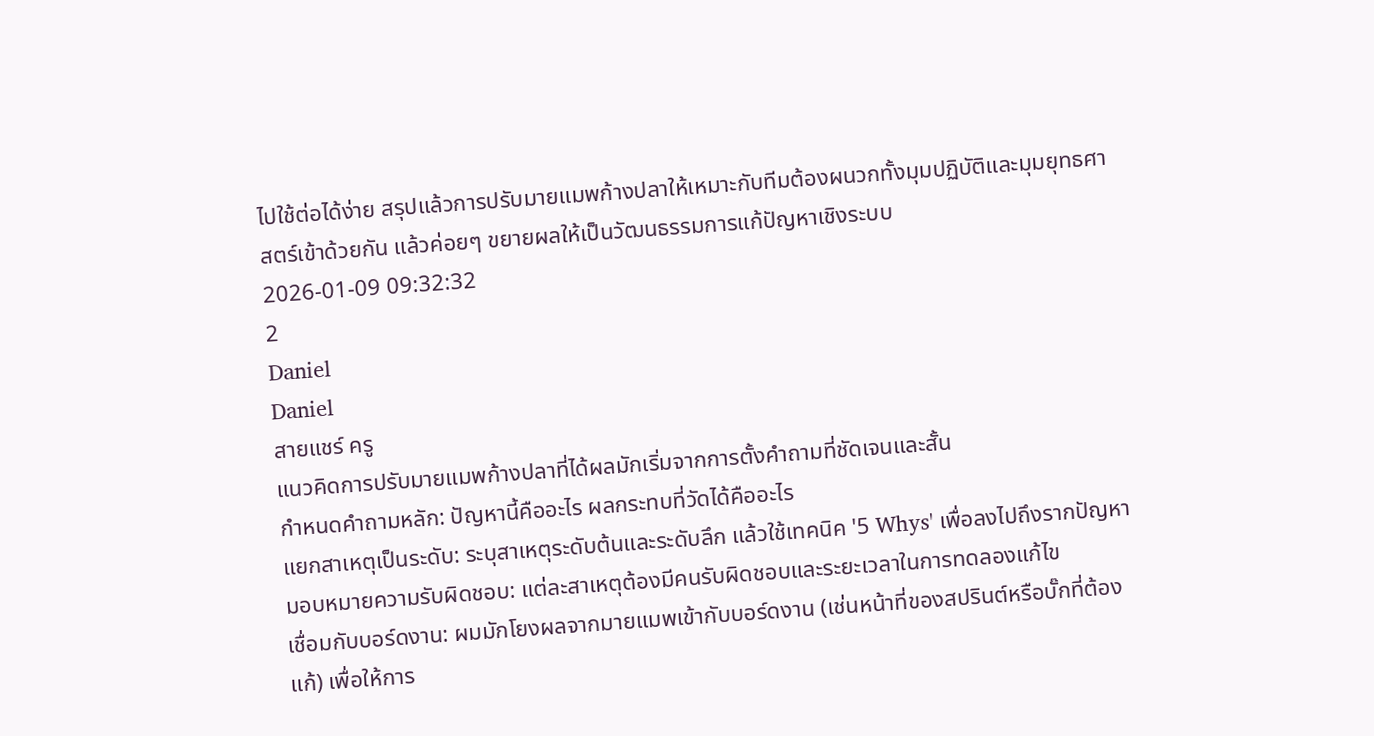ไปใช้ต่อได้ง่าย สรุปแล้วการปรับมายแมพก้างปลาให้เหมาะกับทีมต้องผนวกทั้งมุมปฏิบัติและมุมยุทธศาสตร์เข้าด้วยกัน แล้วค่อยๆ ขยายผลให้เป็นวัฒนธรรมการแก้ปัญหาเชิงระบบ
2026-01-09 09:32:32
2
Daniel
Daniel
สายแชร์ ครู
แนวคิดการปรับมายแมพก้างปลาที่ได้ผลมักเริ่มจากการตั้งคำถามที่ชัดเจนและสั้น
กำหนดคำถามหลัก: ปัญหานี้คืออะไร ผลกระทบที่วัดได้คืออะไร
แยกสาเหตุเป็นระดับ: ระบุสาเหตุระดับต้นและระดับลึก แล้วใช้เทคนิค '5 Whys' เพื่อลงไปถึงรากปัญหา
มอบหมายความรับผิดชอบ: แต่ละสาเหตุต้องมีคนรับผิดชอบและระยะเวลาในการทดลองแก้ไข
เชื่อมกับบอร์ดงาน: ผมมักโยงผลจากมายแมพเข้ากับบอร์ดงาน (เช่นหน้าที่ของสปรินต์หรือบั๊กที่ต้องแก้) เพื่อให้การ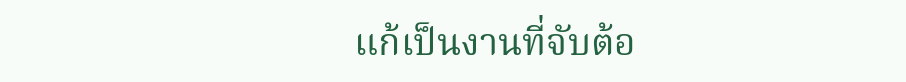แก้เป็นงานที่จับต้อ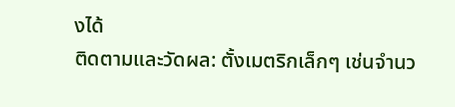งได้
ติดตามและวัดผล: ตั้งเมตริกเล็กๆ เช่นจำนว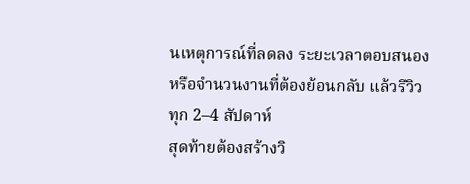นเหตุการณ์ที่ลดลง ระยะเวลาตอบสนอง หรือจำนวนงานที่ต้องย้อนกลับ แล้วรีวิวทุก 2–4 สัปดาห์
สุดท้ายต้องสร้างวิ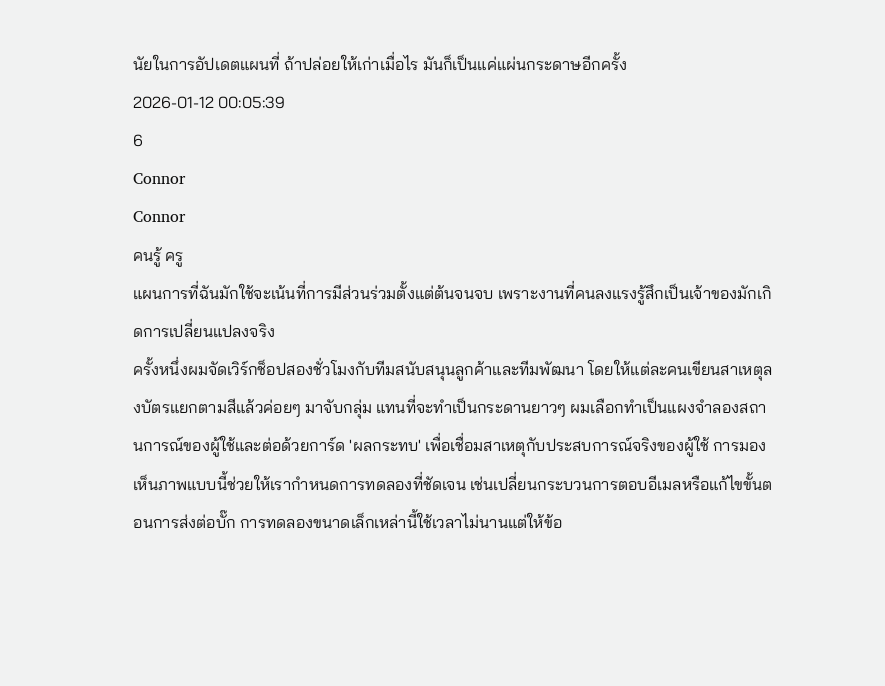นัยในการอัปเดตแผนที่ ถ้าปล่อยให้เก่าเมื่อไร มันก็เป็นแค่แผ่นกระดาษอีกครั้ง
2026-01-12 00:05:39
6
Connor
Connor
คนรู้ ครู
แผนการที่ฉันมักใช้จะเน้นที่การมีส่วนร่วมตั้งแต่ต้นจนจบ เพราะงานที่คนลงแรงรู้สึกเป็นเจ้าของมักเกิดการเปลี่ยนแปลงจริง
ครั้งหนึ่งผมจัดเวิร์กช็อปสองชั่วโมงกับทีมสนับสนุนลูกค้าและทีมพัฒนา โดยให้แต่ละคนเขียนสาเหตุลงบัตรแยกตามสีแล้วค่อยๆ มาจับกลุ่ม แทนที่จะทำเป็นกระดานยาวๆ ผมเลือกทำเป็นแผงจำลองสถานการณ์ของผู้ใช้และต่อด้วยการ์ด 'ผลกระทบ' เพื่อเชื่อมสาเหตุกับประสบการณ์จริงของผู้ใช้ การมองเห็นภาพแบบนี้ช่วยให้เรากำหนดการทดลองที่ชัดเจน เช่นเปลี่ยนกระบวนการตอบอีเมลหรือแก้ไขขั้นตอนการส่งต่อบั๊ก การทดลองขนาดเล็กเหล่านี้ใช้เวลาไม่นานแต่ให้ข้อ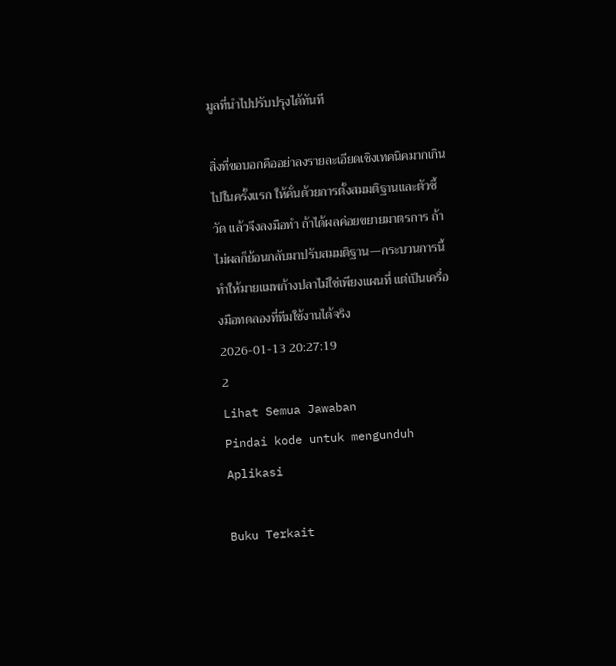มูลที่นำไปปรับปรุงได้ทันที

สิ่งที่ขอบอกคืออย่าลงรายละเอียดเชิงเทคนิคมากเกินไปในครั้งแรก ให้คั่นด้วยการตั้งสมมติฐานและตัวชี้วัด แล้วจึงลงมือทำ ถ้าได้ผลค่อยขยายมาตรการ ถ้าไม่ผลก็ย้อนกลับมาปรับสมมติฐาน—กระบวนการนี้ทำให้มายแมพก้างปลาไม่ใช่เพียงแผนที่ แต่เป็นเครื่องมือทดลองที่ทีมใช้งานได้จริง
2026-01-13 20:27:19
2
Lihat Semua Jawaban
Pindai kode untuk mengunduh Aplikasi

Buku Terkait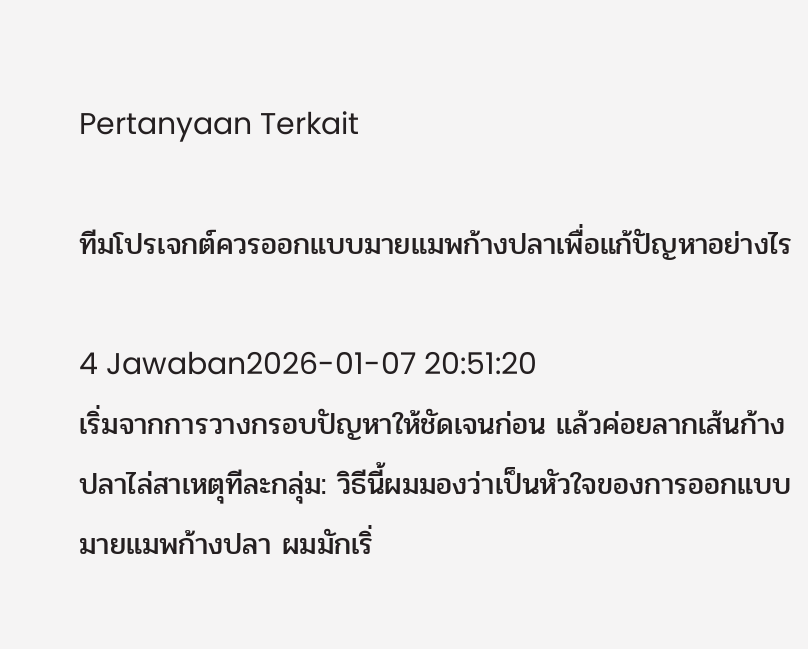Pertanyaan Terkait

ทีมโปรเจกต์ควรออกแบบมายแมพก้างปลาเพื่อแก้ปัญหาอย่างไร

4 Jawaban2026-01-07 20:51:20
เริ่มจากการวางกรอบปัญหาให้ชัดเจนก่อน แล้วค่อยลากเส้นก้างปลาไล่สาเหตุทีละกลุ่ม: วิธีนี้ผมมองว่าเป็นหัวใจของการออกแบบมายแมพก้างปลา ผมมักเริ่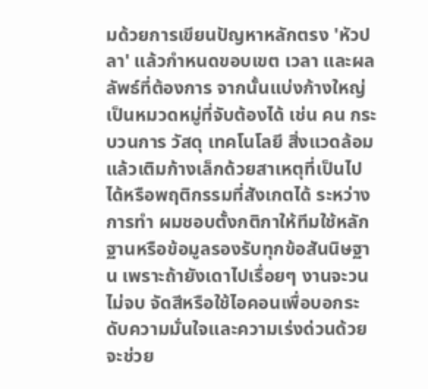มด้วยการเขียนปัญหาหลักตรง 'หัวปลา' แล้วกำหนดขอบเขต เวลา และผลลัพธ์ที่ต้องการ จากนั้นแบ่งก้างใหญ่เป็นหมวดหมู่ที่จับต้องได้ เช่น คน กระบวนการ วัสดุ เทคโนโลยี สิ่งแวดล้อม แล้วเติมก้างเล็กด้วยสาเหตุที่เป็นไปได้หรือพฤติกรรมที่สังเกตได้ ระหว่างการทำ ผมชอบตั้งกติกาให้ทีมใช้หลักฐานหรือข้อมูลรองรับทุกข้อสันนิษฐาน เพราะถ้ายังเดาไปเรื่อยๆ งานจะวนไม่จบ จัดสีหรือใช้ไอคอนเพื่อบอกระดับความมั่นใจและความเร่งด่วนด้วย จะช่วย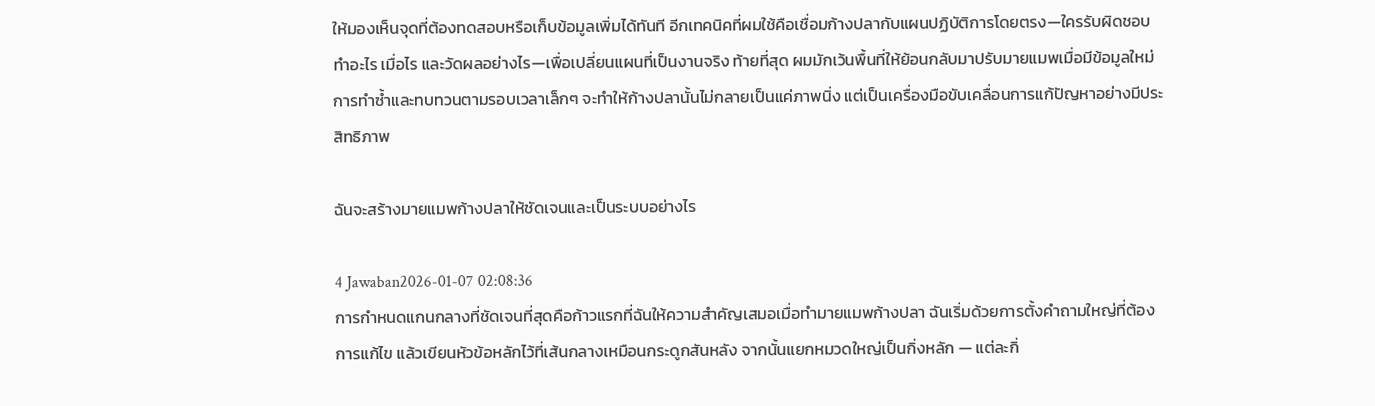ให้มองเห็นจุดที่ต้องทดสอบหรือเก็บข้อมูลเพิ่มได้ทันที อีกเทคนิคที่ผมใช้คือเชื่อมก้างปลากับแผนปฏิบัติการโดยตรง—ใครรับผิดชอบ ทำอะไร เมื่อไร และวัดผลอย่างไร—เพื่อเปลี่ยนแผนที่เป็นงานจริง ท้ายที่สุด ผมมักเว้นพื้นที่ให้ย้อนกลับมาปรับมายแมพเมื่อมีข้อมูลใหม่ การทำซ้ำและทบทวนตามรอบเวลาเล็กๆ จะทำให้ก้างปลานั้นไม่กลายเป็นแค่ภาพนิ่ง แต่เป็นเครื่องมือขับเคลื่อนการแก้ปัญหาอย่างมีประสิทธิภาพ

ฉันจะสร้างมายแมพก้างปลาให้ชัดเจนและเป็นระบบอย่างไร

4 Jawaban2026-01-07 02:08:36
การกำหนดแกนกลางที่ชัดเจนที่สุดคือก้าวแรกที่ฉันให้ความสำคัญเสมอเมื่อทำมายแมพก้างปลา ฉันเริ่มด้วยการตั้งคำถามใหญ่ที่ต้องการแก้ไข แล้วเขียนหัวข้อหลักไว้ที่เส้นกลางเหมือนกระดูกสันหลัง จากนั้นแยกหมวดใหญ่เป็นกิ่งหลัก — แต่ละกิ่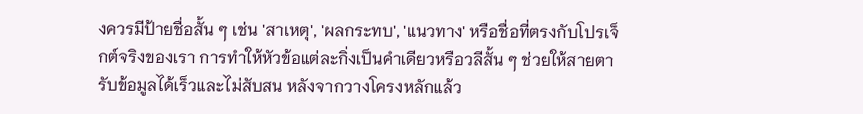งควรมีป้ายชื่อสั้น ๆ เช่น 'สาเหตุ', 'ผลกระทบ', 'แนวทาง' หรือชื่อที่ตรงกับโปรเจ็กต์จริงของเรา การทำให้หัวข้อแต่ละกิ่งเป็นคำเดียวหรือวลีสั้น ๆ ช่วยให้สายตารับข้อมูลได้เร็วและไม่สับสน หลังจากวางโครงหลักแล้ว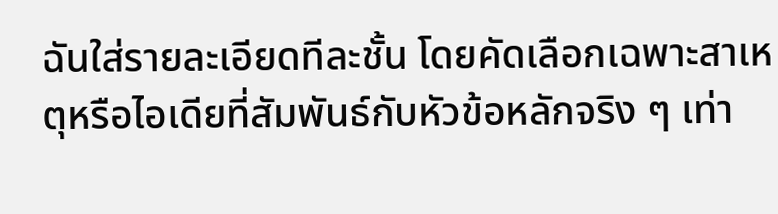ฉันใส่รายละเอียดทีละชั้น โดยคัดเลือกเฉพาะสาเหตุหรือไอเดียที่สัมพันธ์กับหัวข้อหลักจริง ๆ เท่า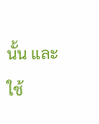นั้น และใช้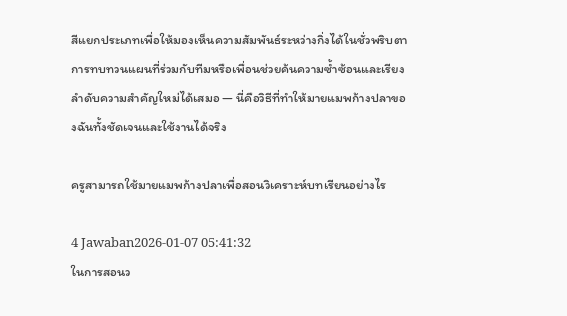สีแยกประเภทเพื่อให้มองเห็นความสัมพันธ์ระหว่างกิ่งได้ในชั่วพริบตา การทบทวนแผนที่ร่วมกับทีมหรือเพื่อนช่วยค้นความซ้ำซ้อนและเรียงลำดับความสำคัญใหม่ได้เสมอ — นี่คือวิธีที่ทำให้มายแมพก้างปลาของฉันทั้งชัดเจนและใช้งานได้จริง

ครูสามารถใช้มายแมพก้างปลาเพื่อสอนวิเคราะห์บทเรียนอย่างไร

4 Jawaban2026-01-07 05:41:32
ในการสอนว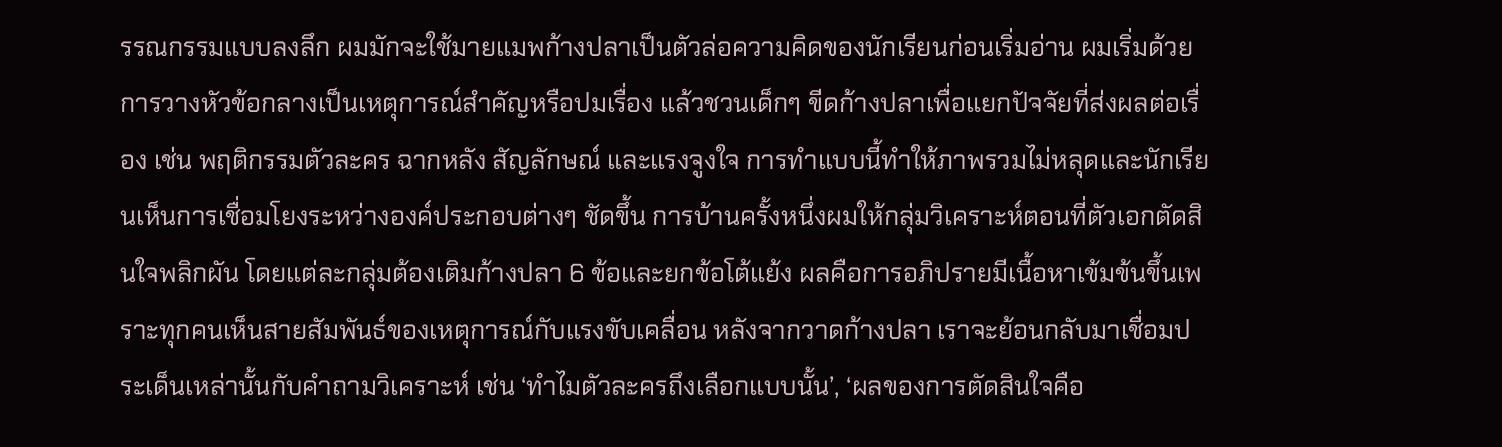รรณกรรมแบบลงลึก ผมมักจะใช้มายแมพก้างปลาเป็นตัวล่อความคิดของนักเรียนก่อนเริ่มอ่าน ผมเริ่มด้วยการวางหัวข้อกลางเป็นเหตุการณ์สำคัญหรือปมเรื่อง แล้วชวนเด็กๆ ขีดก้างปลาเพื่อแยกปัจจัยที่ส่งผลต่อเรื่อง เช่น พฤติกรรมตัวละคร ฉากหลัง สัญลักษณ์ และแรงจูงใจ การทำแบบนี้ทำให้ภาพรวมไม่หลุดและนักเรียนเห็นการเชื่อมโยงระหว่างองค์ประกอบต่างๆ ชัดขึ้น การบ้านครั้งหนึ่งผมให้กลุ่มวิเคราะห์ตอนที่ตัวเอกตัดสินใจพลิกผัน โดยแต่ละกลุ่มต้องเติมก้างปลา 6 ข้อและยกข้อโต้แย้ง ผลคือการอภิปรายมีเนื้อหาเข้มข้นขึ้นเพราะทุกคนเห็นสายสัมพันธ์ของเหตุการณ์กับแรงขับเคลื่อน หลังจากวาดก้างปลา เราจะย้อนกลับมาเชื่อมประเด็นเหล่านั้นกับคำถามวิเคราะห์ เช่น ‘ทำไมตัวละครถึงเลือกแบบนั้น’, ‘ผลของการตัดสินใจคือ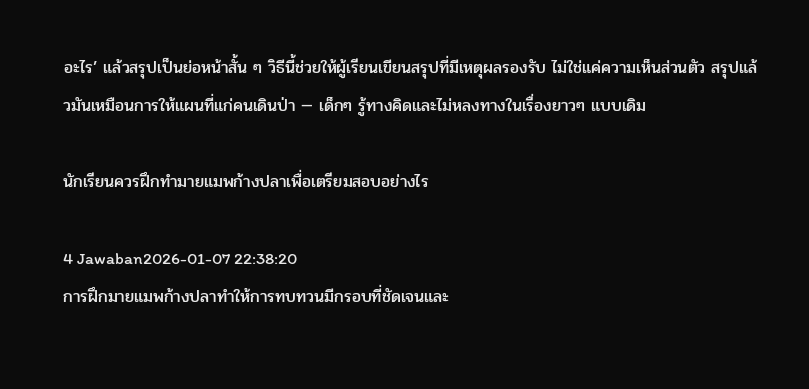อะไร’ แล้วสรุปเป็นย่อหน้าสั้น ๆ วิธีนี้ช่วยให้ผู้เรียนเขียนสรุปที่มีเหตุผลรองรับ ไม่ใช่แค่ความเห็นส่วนตัว สรุปแล้วมันเหมือนการให้แผนที่แก่คนเดินป่า — เด็กๆ รู้ทางคิดและไม่หลงทางในเรื่องยาวๆ แบบเดิม

นักเรียนควรฝึกทำมายแมพก้างปลาเพื่อเตรียมสอบอย่างไร

4 Jawaban2026-01-07 22:38:20
การฝึกมายแมพก้างปลาทำให้การทบทวนมีกรอบที่ชัดเจนและ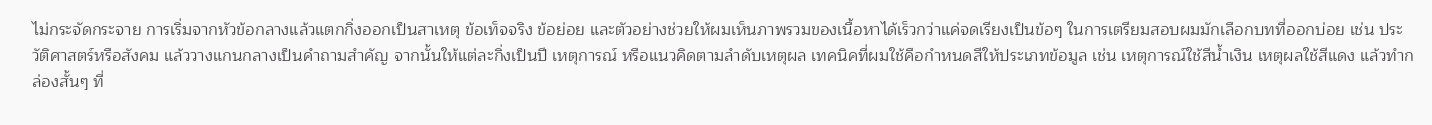ไม่กระจัดกระจาย การเริ่มจากหัวข้อกลางแล้วแตกกิ่งออกเป็นสาเหตุ ข้อเท็จจริง ข้อย่อย และตัวอย่างช่วยให้ผมเห็นภาพรวมของเนื้อหาได้เร็วกว่าแค่จดเรียงเป็นข้อๆ ในการเตรียมสอบผมมักเลือกบทที่ออกบ่อย เช่น ประวัติศาสตร์หรือสังคม แล้ววางแกนกลางเป็นคำถามสำคัญ จากนั้นให้แต่ละกิ่งเป็นปี เหตุการณ์ หรือแนวคิดตามลำดับเหตุผล เทคนิคที่ผมใช้คือกำหนดสีให้ประเภทข้อมูล เช่น เหตุการณ์ใช้สีน้ำเงิน เหตุผลใช้สีแดง แล้วทำกล่องสั้นๆ ที่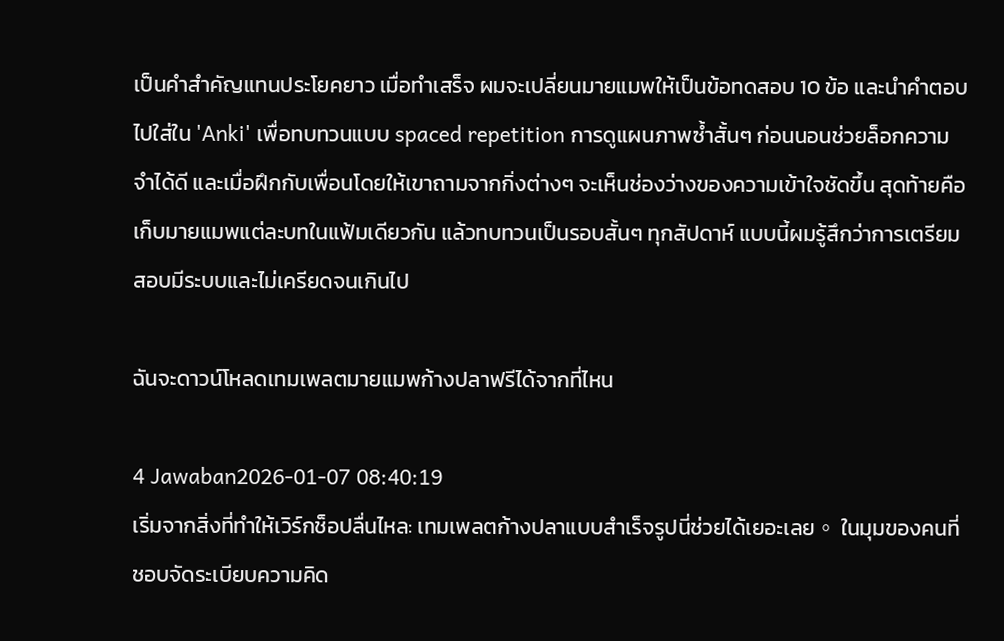เป็นคำสำคัญแทนประโยคยาว เมื่อทำเสร็จ ผมจะเปลี่ยนมายแมพให้เป็นข้อทดสอบ 10 ข้อ และนำคำตอบไปใส่ใน 'Anki' เพื่อทบทวนแบบ spaced repetition การดูแผนภาพซ้ำสั้นๆ ก่อนนอนช่วยล็อกความจำได้ดี และเมื่อฝึกกับเพื่อนโดยให้เขาถามจากกิ่งต่างๆ จะเห็นช่องว่างของความเข้าใจชัดขึ้น สุดท้ายคือเก็บมายแมพแต่ละบทในแฟ้มเดียวกัน แล้วทบทวนเป็นรอบสั้นๆ ทุกสัปดาห์ แบบนี้ผมรู้สึกว่าการเตรียมสอบมีระบบและไม่เครียดจนเกินไป

ฉันจะดาวน์โหลดเทมเพลตมายแมพก้างปลาฟรีได้จากที่ไหน

4 Jawaban2026-01-07 08:40:19
เริ่มจากสิ่งที่ทำให้เวิร์กช็อปลื่นไหล: เทมเพลตก้างปลาแบบสำเร็จรูปนี่ช่วยได้เยอะเลย。 ในมุมของคนที่ชอบจัดระเบียบความคิด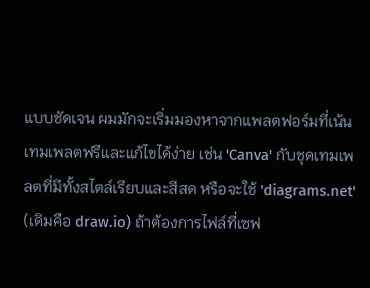แบบชัดเจน ผมมักจะเริ่มมองหาจากแพลตฟอร์มที่เน้นเทมเพลตฟรีและแก้ไขได้ง่าย เช่น 'Canva' กับชุดเทมเพลตที่มีทั้งสไตล์เรียบและสีสด หรือจะใช้ 'diagrams.net' (เดิมคือ draw.io) ถ้าต้องการไฟล์ที่เซฟ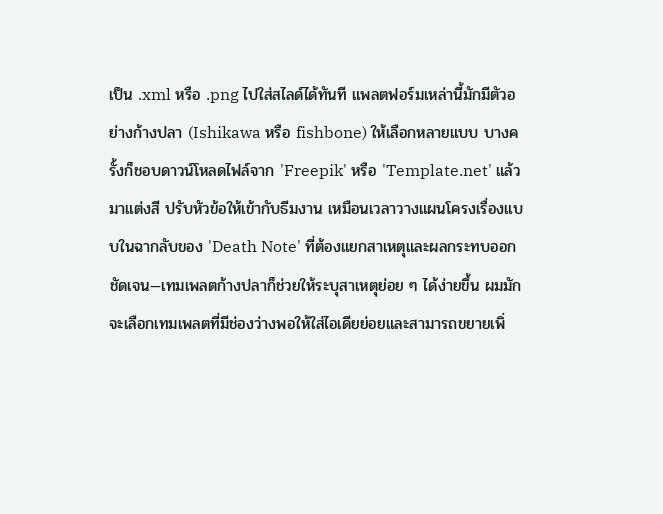เป็น .xml หรือ .png ไปใส่สไลด์ได้ทันที แพลตฟอร์มเหล่านี้มักมีตัวอย่างก้างปลา (Ishikawa หรือ fishbone) ให้เลือกหลายแบบ บางครั้งก็ชอบดาวน์โหลดไฟล์จาก 'Freepik' หรือ 'Template.net' แล้วมาแต่งสี ปรับหัวข้อให้เข้ากับธีมงาน เหมือนเวลาวางแผนโครงเรื่องแบบในฉากลับของ 'Death Note' ที่ต้องแยกสาเหตุและผลกระทบออกชัดเจน—เทมเพลตก้างปลาก็ช่วยให้ระบุสาเหตุย่อย ๆ ได้ง่ายขึ้น ผมมักจะเลือกเทมเพลตที่มีช่องว่างพอให้ใส่ไอเดียย่อยและสามารถขยายเพิ่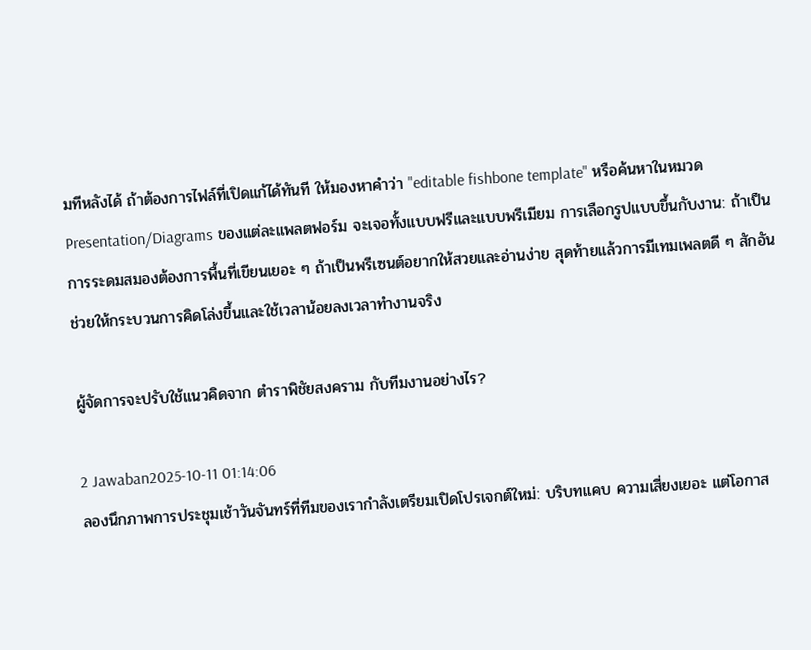มทีหลังได้ ถ้าต้องการไฟล์ที่เปิดแก้ได้ทันที ให้มองหาคำว่า "editable fishbone template" หรือค้นหาในหมวด Presentation/Diagrams ของแต่ละแพลตฟอร์ม จะเจอทั้งแบบฟรีและแบบพรีเมียม การเลือกรูปแบบขึ้นกับงาน: ถ้าเป็นการระดมสมองต้องการพื้นที่เขียนเยอะ ๆ ถ้าเป็นพรีเซนต์อยากให้สวยและอ่านง่าย สุดท้ายแล้วการมีเทมเพลตดี ๆ สักอันช่วยให้กระบวนการคิดโล่งขึ้นและใช้เวลาน้อยลงเวลาทำงานจริง

ผู้จัดการจะปรับใช้แนวคิดจาก ตําราพิชัยสงคราม กับทีมงานอย่างไร?

2 Jawaban2025-10-11 01:14:06
ลองนึกภาพการประชุมเช้าวันจันทร์ที่ทีมของเรากำลังเตรียมเปิดโปรเจกต์ใหม่: บริบทแคบ ความเสี่ยงเยอะ แต่โอกาส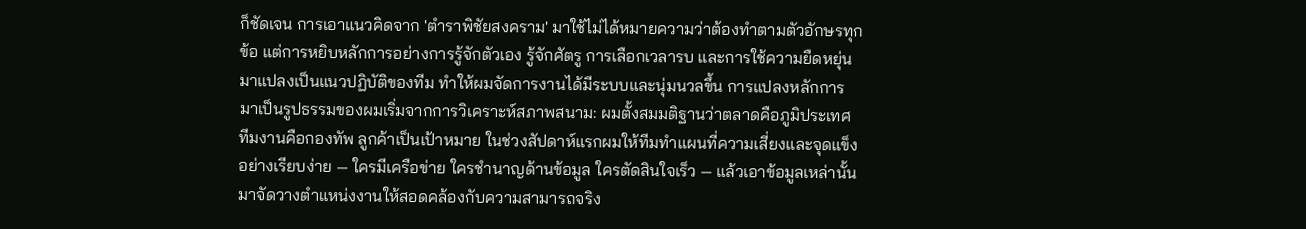ก็ชัดเจน การเอาแนวคิดจาก 'ตําราพิชัยสงคราม' มาใช้ไม่ได้หมายความว่าต้องทำตามตัวอักษรทุกข้อ แต่การหยิบหลักการอย่างการรู้จักตัวเอง รู้จักศัตรู การเลือกเวลารบ และการใช้ความยืดหยุ่นมาแปลงเป็นแนวปฏิบัติของทีม ทำให้ผมจัดการงานได้มีระบบและนุ่มนวลขึ้น การแปลงหลักการมาเป็นรูปธรรมของผมเริ่มจากการวิเคราะห์สภาพสนาม: ผมตั้งสมมติฐานว่าตลาดคือภูมิประเทศ ทีมงานคือกองทัพ ลูกค้าเป็นเป้าหมาย ในช่วงสัปดาห์แรกผมให้ทีมทำแผนที่ความเสี่ยงและจุดแข็งอย่างเรียบง่าย — ใครมีเครือข่าย ใครชำนาญด้านข้อมูล ใครตัดสินใจเร็ว — แล้วเอาข้อมูลเหล่านั้นมาจัดวางตำแหน่งงานให้สอดคล้องกับความสามารถจริง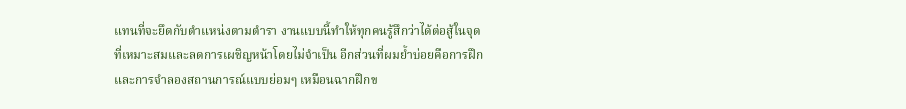แทนที่จะยึดกับตำแหน่งตามตำรา งานแบบนี้ทำให้ทุกคนรู้สึกว่าได้ต่อสู้ในจุดที่เหมาะสมและลดการเผชิญหน้าโดยไม่จำเป็น อีกส่วนที่ผมย้ำบ่อยคือการฝึกและการจำลองสถานการณ์แบบย่อมๆ เหมือนฉากฝึกข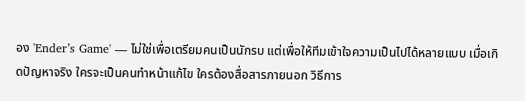อง 'Ender’s Game' — ไม่ใช่เพื่อเตรียมคนเป็นนักรบ แต่เพื่อให้ทีมเข้าใจความเป็นไปได้หลายแบบ เมื่อเกิดปัญหาจริง ใครจะเป็นคนทำหน้าแก้ไข ใครต้องสื่อสารภายนอก วิธีการ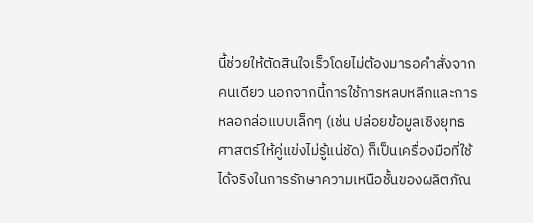นี้ช่วยให้ตัดสินใจเร็วโดยไม่ต้องมารอคำสั่งจากคนเดียว นอกจากนี้การใช้การหลบหลีกและการหลอกล่อแบบเล็กๆ (เช่น ปล่อยข้อมูลเชิงยุทธศาสตร์ให้คู่แข่งไม่รู้แน่ชัด) ก็เป็นเครื่องมือที่ใช้ได้จริงในการรักษาความเหนือชั้นของผลิตภัณ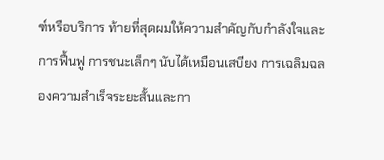ฑ์หรือบริการ ท้ายที่สุดผมให้ความสำคัญกับกำลังใจและการฟื้นฟู การชนะเล็กๆ นับได้เหมือนเสบียง การเฉลิมฉลองความสำเร็จระยะสั้นและกา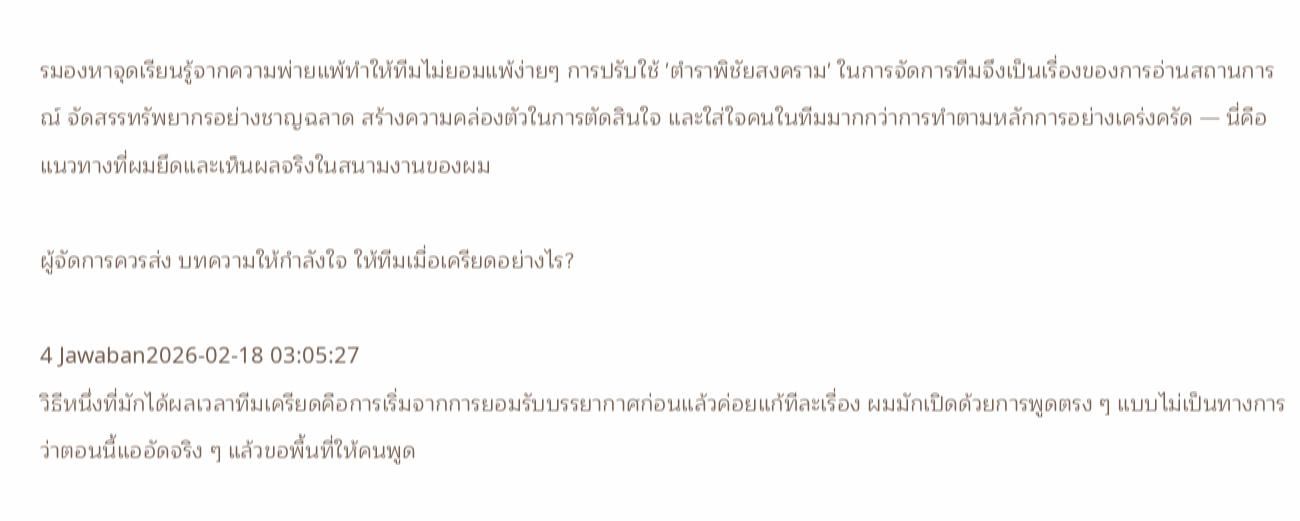รมองหาจุดเรียนรู้จากความพ่ายแพ้ทำให้ทีมไม่ยอมแพ้ง่ายๆ การปรับใช้ 'ตําราพิชัยสงคราม' ในการจัดการทีมจึงเป็นเรื่องของการอ่านสถานการณ์ จัดสรรทรัพยากรอย่างชาญฉลาด สร้างความคล่องตัวในการตัดสินใจ และใส่ใจคนในทีมมากกว่าการทำตามหลักการอย่างเคร่งครัด — นี่คือแนวทางที่ผมยึดและเห็นผลจริงในสนามงานของผม

ผู้จัดการควรส่ง บทความให้กําลังใจ ให้ทีมเมื่อเครียดอย่างไร?

4 Jawaban2026-02-18 03:05:27
วิธีหนึ่งที่มักได้ผลเวลาทีมเครียดคือการเริ่มจากการยอมรับบรรยากาศก่อนแล้วค่อยแก้ทีละเรื่อง ผมมักเปิดด้วยการพูดตรง ๆ แบบไม่เป็นทางการว่าตอนนี้แออัดจริง ๆ แล้วขอพื้นที่ให้คนพูด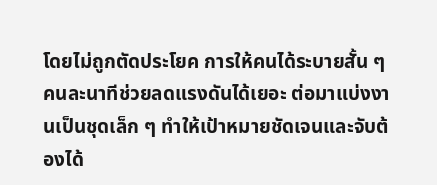โดยไม่ถูกตัดประโยค การให้คนได้ระบายสั้น ๆ คนละนาทีช่วยลดแรงดันได้เยอะ ต่อมาแบ่งงานเป็นชุดเล็ก ๆ ทำให้เป้าหมายชัดเจนและจับต้องได้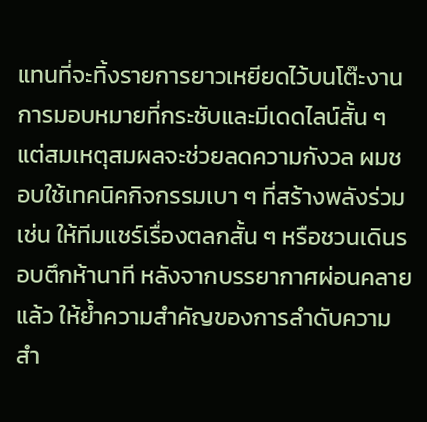แทนที่จะทิ้งรายการยาวเหยียดไว้บนโต๊ะงาน การมอบหมายที่กระชับและมีเดดไลน์สั้น ๆ แต่สมเหตุสมผลจะช่วยลดความกังวล ผมชอบใช้เทคนิคกิจกรรมเบา ๆ ที่สร้างพลังร่วม เช่น ให้ทีมแชร์เรื่องตลกสั้น ๆ หรือชวนเดินรอบตึกห้านาที หลังจากบรรยากาศผ่อนคลายแล้ว ให้ย้ำความสำคัญของการลำดับความสำ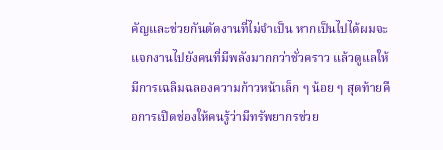คัญและช่วยกันตัดงานที่ไม่จำเป็น หากเป็นไปได้ผมจะแจกงานไปยังคนที่มีพลังมากกว่าชั่วคราว แล้วดูแลให้มีการเฉลิมฉลองความก้าวหน้าเล็ก ๆ น้อย ๆ สุดท้ายคือการเปิดช่องให้คนรู้ว่ามีทรัพยากรช่วย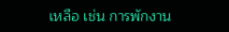เหลือ เช่น การพักงาน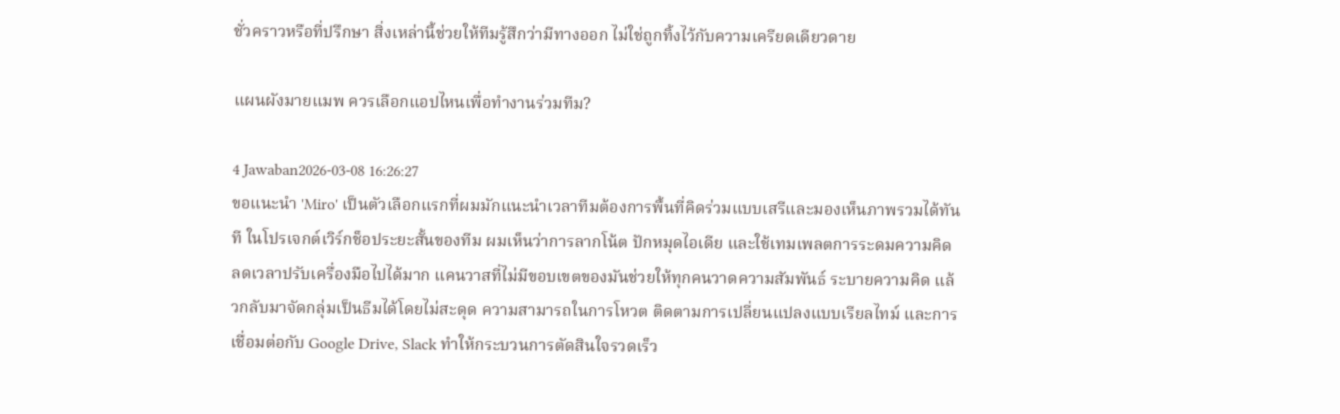ชั่วคราวหรือที่ปรึกษา สิ่งเหล่านี้ช่วยให้ทีมรู้สึกว่ามีทางออก ไม่ใช่ถูกทิ้งไว้กับความเครียดเดียวดาย

แผนผังมายแมพ ควรเลือกแอปไหนเพื่อทำงานร่วมทีม?

4 Jawaban2026-03-08 16:26:27
ขอแนะนำ 'Miro' เป็นตัวเลือกแรกที่ผมมักแนะนำเวลาทีมต้องการพื้นที่คิดร่วมแบบเสรีและมองเห็นภาพรวมได้ทันที ในโปรเจกต์เวิร์กช็อประยะสั้นของทีม ผมเห็นว่าการลากโน้ต ปักหมุดไอเดีย และใช้เทมเพลตการระดมความคิด ลดเวลาปรับเครื่องมือไปได้มาก แคนวาสที่ไม่มีขอบเขตของมันช่วยให้ทุกคนวาดความสัมพันธ์ ระบายความคิด แล้วกลับมาจัดกลุ่มเป็นธีมได้โดยไม่สะดุด ความสามารถในการโหวต ติดตามการเปลี่ยนแปลงแบบเรียลไทม์ และการเชื่อมต่อกับ Google Drive, Slack ทำให้กระบวนการตัดสินใจรวดเร็ว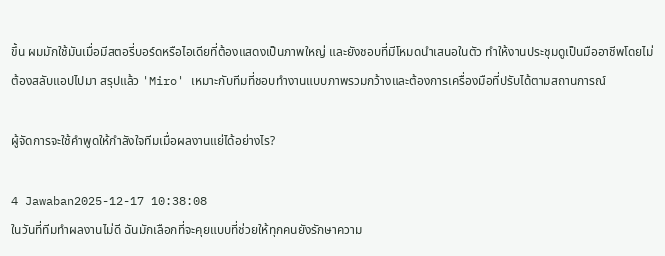ขึ้น ผมมักใช้มันเมื่อมีสตอรี่บอร์ดหรือไอเดียที่ต้องแสดงเป็นภาพใหญ่ และยังชอบที่มีโหมดนำเสนอในตัว ทำให้งานประชุมดูเป็นมืออาชีพโดยไม่ต้องสลับแอปไปมา สรุปแล้ว 'Miro' เหมาะกับทีมที่ชอบทำงานแบบภาพรวมกว้างและต้องการเครื่องมือที่ปรับได้ตามสถานการณ์

ผู้จัดการจะใช้คำพูดให้กำลังใจทีมเมื่อผลงานแย่ได้อย่างไร?

4 Jawaban2025-12-17 10:38:08
ในวันที่ทีมทำผลงานไม่ดี ฉันมักเลือกที่จะคุยแบบที่ช่วยให้ทุกคนยังรักษาความ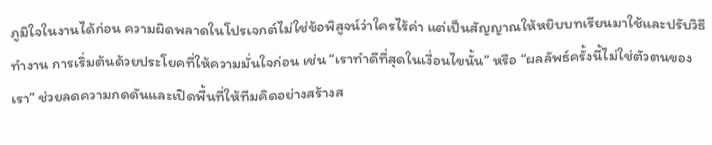ภูมิใจในงานได้ก่อน ความผิดพลาดในโปรเจกต์ไม่ใช่ข้อพิสูจน์ว่าใครไร้ค่า แต่เป็นสัญญาณให้หยิบบทเรียนมาใช้และปรับวิธีทำงาน การเริ่มต้นด้วยประโยคที่ให้ความมั่นใจก่อน เช่น “เราทำดีที่สุดในเงื่อนไขนั้น” หรือ “ผลลัพธ์ครั้งนี้ไม่ใช่ตัวตนของเรา” ช่วยลดความกดดันและเปิดพื้นที่ให้ทีมคิดอย่างสร้างส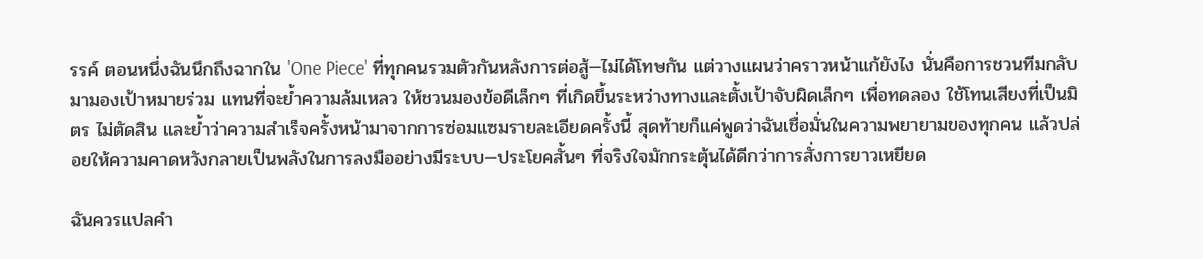รรค์ ตอนหนึ่งฉันนึกถึงฉากใน 'One Piece' ที่ทุกคนรวมตัวกันหลังการต่อสู้—ไม่ได้โทษกัน แต่วางแผนว่าคราวหน้าแก้ยังไง นั่นคือการชวนทีมกลับมามองเป้าหมายร่วม แทนที่จะย้ำความล้มเหลว ให้ชวนมองข้อดีเล็กๆ ที่เกิดขึ้นระหว่างทางและตั้งเป้าจับผิดเล็กๆ เพื่อทดลอง ใช้โทนเสียงที่เป็นมิตร ไม่ตัดสิน และย้ำว่าความสำเร็จครั้งหน้ามาจากการซ่อมแซมรายละเอียดครั้งนี้ สุดท้ายก็แค่พูดว่าฉันเชื่อมั่นในความพยายามของทุกคน แล้วปล่อยให้ความคาดหวังกลายเป็นพลังในการลงมืออย่างมีระบบ—ประโยคสั้นๆ ที่จริงใจมักกระตุ้นได้ดีกว่าการสั่งการยาวเหยียด

ฉันควรแปลคำ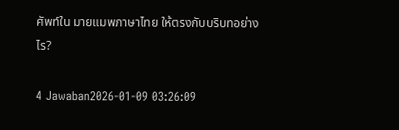ศัพท์ใน มายแมพภาษาไทย ให้ตรงกับบริบทอย่างไร?

4 Jawaban2026-01-09 03:26:09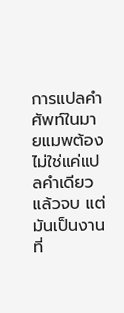การแปลคำศัพท์ในมายแมพต้องไม่ใช่แค่แปลคำเดียวแล้วจบ แต่มันเป็นงานที่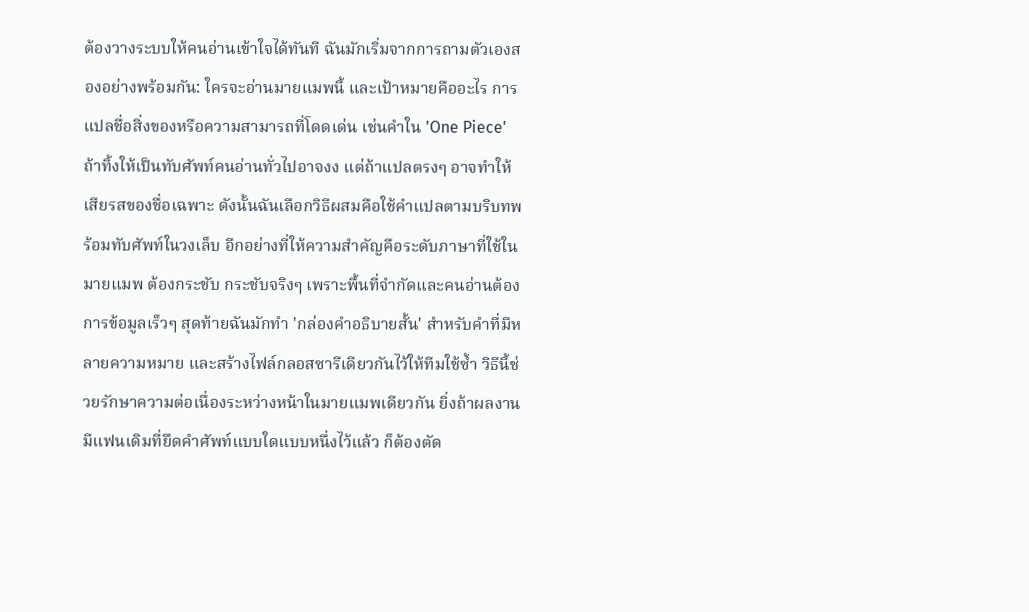ต้องวางระบบให้คนอ่านเข้าใจได้ทันที ฉันมักเริ่มจากการถามตัวเองสองอย่างพร้อมกัน: ใครจะอ่านมายแมพนี้ และเป้าหมายคืออะไร การแปลชื่อสิ่งของหรือความสามารถที่โดดเด่น เช่นคำใน 'One Piece' ถ้าทิ้งให้เป็นทับศัพท์คนอ่านทั่วไปอาจงง แต่ถ้าแปลตรงๆ อาจทำให้เสียรสของชื่อเฉพาะ ดังนั้นฉันเลือกวิธีผสมคือใช้คำแปลตามบริบทพร้อมทับศัพท์ในวงเล็บ อีกอย่างที่ให้ความสำคัญคือระดับภาษาที่ใช้ในมายแมพ ต้องกระชับ กระชับจริงๆ เพราะพื้นที่จำกัดและคนอ่านต้องการข้อมูลเร็วๆ สุดท้ายฉันมักทำ 'กล่องคำอธิบายสั้น' สำหรับคำที่มีหลายความหมาย และสร้างไฟล์กลอสซารีเดียวกันไว้ให้ทีมใช้ซ้ำ วิธีนี้ช่วยรักษาความต่อเนื่องระหว่างหน้าในมายแมพเดียวกัน ยิ่งถ้าผลงานมีแฟนเดิมที่ยึดคำศัพท์แบบใดแบบหนึ่งไว้แล้ว ก็ต้องตัด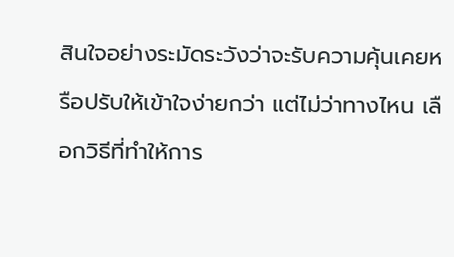สินใจอย่างระมัดระวังว่าจะรับความคุ้นเคยหรือปรับให้เข้าใจง่ายกว่า แต่ไม่ว่าทางไหน เลือกวิธีที่ทำให้การ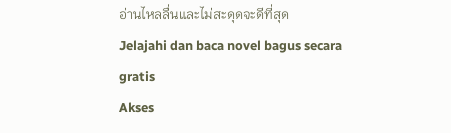อ่านไหลลื่นและไม่สะดุดจะดีที่สุด
Jelajahi dan baca novel bagus secara gratis
Akses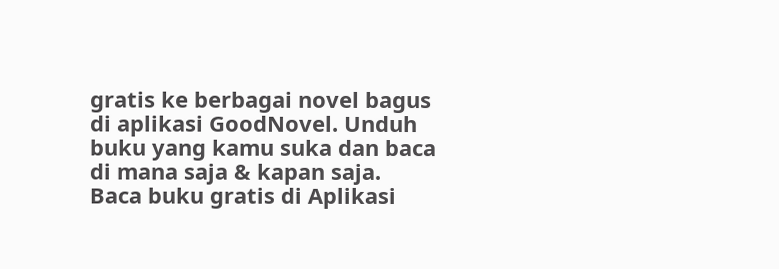gratis ke berbagai novel bagus di aplikasi GoodNovel. Unduh buku yang kamu suka dan baca di mana saja & kapan saja.
Baca buku gratis di Aplikasi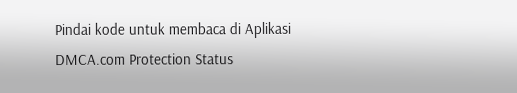Pindai kode untuk membaca di Aplikasi
DMCA.com Protection Status